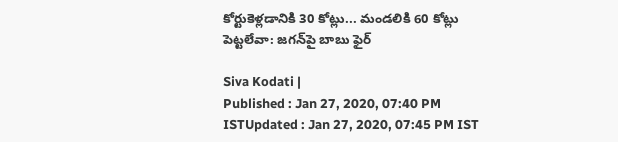కోర్టుకెళ్లడానికి 30 కోట్లు... మండలికి 60 కోట్లు పెట్టలేవా: జగన్‌పై బాబు ఫైర్

Siva Kodati |
Published : Jan 27, 2020, 07:40 PM ISTUpdated : Jan 27, 2020, 07:45 PM IST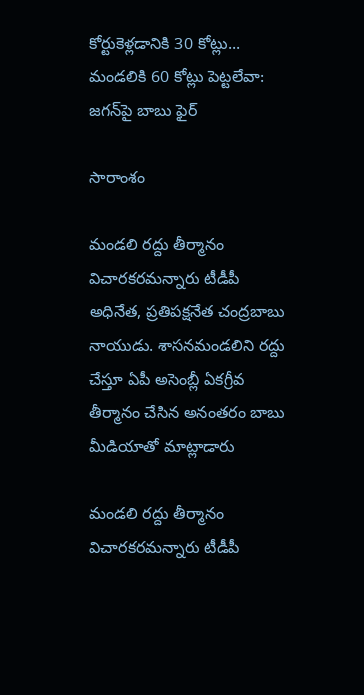కోర్టుకెళ్లడానికి 30 కోట్లు... మండలికి 60 కోట్లు పెట్టలేవా: జగన్‌పై బాబు ఫైర్

సారాంశం

మండలి రద్దు తీర్మానం విచారకరమన్నారు టీడీపీ అధినేత, ప్రతిపక్షనేత చంద్రబాబు నాయుడు. శాసనమండలిని రద్దు చేస్తూ ఏపీ అసెంబ్లీ ఏకగ్రీవ తీర్మానం చేసిన అనంతరం బాబు మీడియాతో మాట్లాడారు

మండలి రద్దు తీర్మానం విచారకరమన్నారు టీడీపీ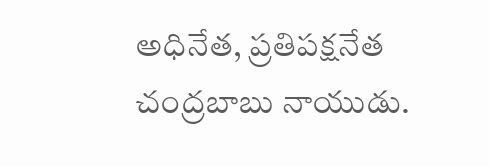అధినేత, ప్రతిపక్షనేత చంద్రబాబు నాయుడు.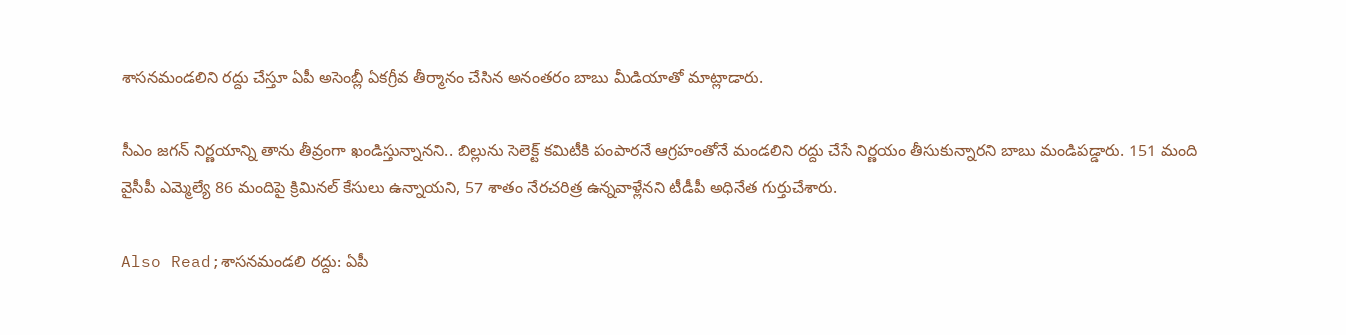శాసనమండలిని రద్దు చేస్తూ ఏపీ అసెంబ్లీ ఏకగ్రీవ తీర్మానం చేసిన అనంతరం బాబు మీడియాతో మాట్లాడారు.

సీఎం జగన్ నిర్ణయాన్ని తాను తీవ్రంగా ఖండిస్తున్నానని.. బిల్లును సెలెక్ట్ కమిటీకి పంపారనే ఆగ్రహంతోనే మండలిని రద్దు చేసే నిర్ణయం తీసుకున్నారని బాబు మండిపడ్డారు. 151 మంది వైసీపీ ఎమ్మెల్యే 86 మందిపై క్రిమినల్ కేసులు ఉన్నాయని, 57 శాతం నేరచరిత్ర ఉన్నవాళ్లేనని టీడీపీ అధినేత గుర్తుచేశారు.

Also Read;శాసనమండలి రద్దు: ఏపీ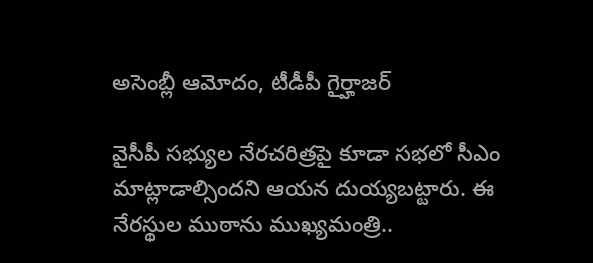అసెంబ్లీ ఆమోదం, టీడీపీ గైర్హాజర్

వైసీపీ సభ్యుల నేరచరిత్రపై కూడా సభలో సీఎం మాట్లాడాల్సిందని ఆయన దుయ్యబట్టారు. ఈ నేరస్థుల ముఠాను ముఖ్యమంత్రి..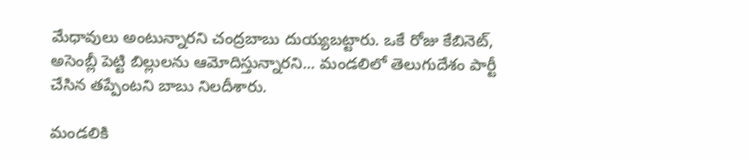మేధావులు అంటున్నారని చంద్రబాబు దుయ్యబట్టారు. ఒకే రోజు కేబినెట్, అసెంబ్లీ పెట్టి బిల్లులను ఆమోదిస్తున్నారని... మండలిలో తెలుగుదేశం పార్టీ చేసిన తప్పేంటని బాబు నిలదీశారు.

మండలికి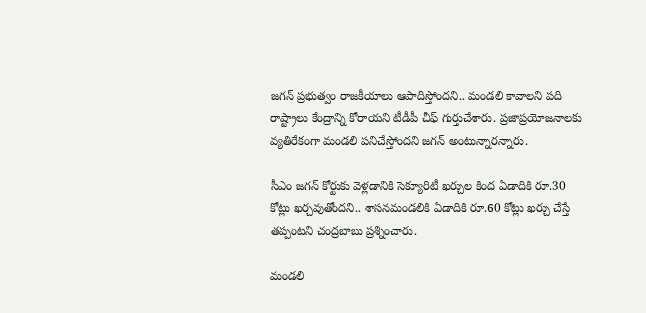జగన్ ప్రభుత్వం రాజకీయాలు ఆపాదిస్తోందని.. మండలి కావాలని పది రాష్ట్రాలు కేంద్రాన్ని కోరాయని టీడీపీ చీఫ్ గుర్తుచేశారు. ప్రజాప్రయోజనాలకు వ్యతిరేకంగా మండలి పనిచేస్తోందని జగన్ అంటున్నారన్నారు.

సీఎం జగన్ కోర్టుకు వెళ్లడానికి సెక్యూరిటీ ఖర్చుల కింద ఏడాదికి రూ.30 కోట్లు ఖర్చవుతోందని.. శాసనమండలికి ఏడాదికి రూ.60 కోట్లు ఖర్చు చేస్తే తప్పంటని చంద్రబాబు ప్రశ్నించారు.

మండలి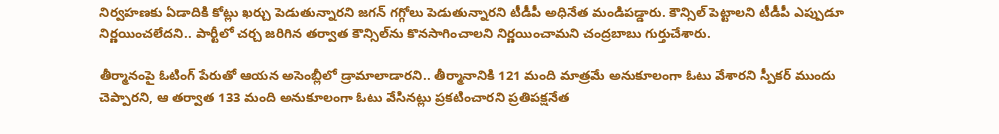నిర్వహణకు ఏడాదికి కోట్లు ఖర్చు పెడుతున్నారని జగన్ గగ్గోలు పెడుతున్నారని టీడీపీ అధినేత మండిపడ్డారు. కౌన్సిల్ పెట్టాలని టీడీపీ ఎప్పుడూ నిర్ణయించలేదని.. పార్టీలో చర్చ జరిగిన తర్వాత కౌన్సిల్‌ను కొనసాగించాలని నిర్ణయించామని చంద్రబాబు గుర్తుచేశారు.

తీర్మానంపై ఓటింగ్ పేరుతో ఆయన అసెంబ్లీలో డ్రామాలాడారని.. తీర్మానానికి 121 మంది మాత్రమే అనుకూలంగా ఓటు వేశారని స్పీకర్ ముందు చెప్పారని, ఆ తర్వాత 133 మంది అనుకూలంగా ఓటు వేసినట్లు ప్రకటించారని ప్రతిపక్షనేత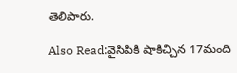తెలిపారు.

Also Read:వైసిపికి షాకిచ్చిన 17మంది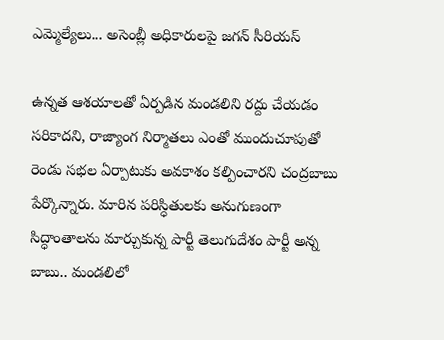ఎమ్మెల్యేలు... అసెంబ్లీ అధికారులపై జగన్ సీరియస్

ఉన్నత ఆశయాలతో ఏర్పడిన మండలిని రద్దు చేయడం సరికాదని, రాజ్యాంగ నిర్మాతలు ఎంతో ముందుచూపుతో రెండు సభల ఏర్పాటుకు అవకాశం కల్పించారని చంద్రబాబు పేర్కొన్నారు. మారిన పరిస్ధితులకు అనుగుణంగా సిద్ధాంతాలను మార్చుకున్న పార్టీ తెలుగుదేశం పార్టీ అన్న బాబు.. మండలిలో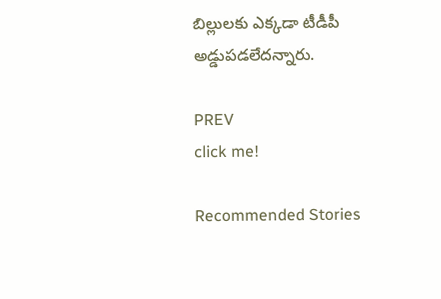బిల్లులకు ఎక్కడా టీడీపీ అడ్డుపడలేదన్నారు.

PREV
click me!

Recommended Stories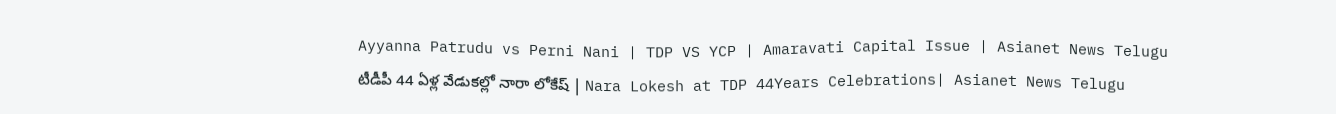Ayyanna Patrudu vs Perni Nani | TDP VS YCP | Amaravati Capital Issue | Asianet News Telugu
టీడీపీ 44 ఏళ్ల వేడుకల్లో నారా లోకేష్ | Nara Lokesh at TDP 44Years Celebrations| Asianet News Telugu